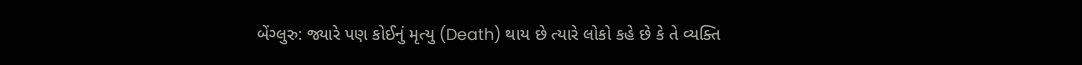બેંગ્લુરુ: જ્યારે પણ કોઈનું મૃત્યુ (Death) થાય છે ત્યારે લોકો કહે છે કે તે વ્યક્તિ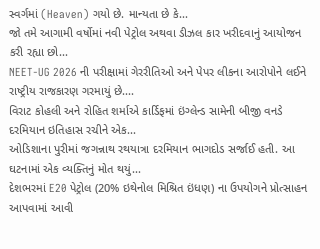સ્વર્ગમાં (Heaven) ગયો છે. માન્યતા છે કે...
જો તમે આગામી વર્ષોમાં નવી પેટ્રોલ અથવા ડીઝલ કાર ખરીદવાનું આયોજન કરી રહ્યા છો...
NEET-UG 2026 ની પરીક્ષામાં ગેરરીતિઓ અને પેપર લીકના આરોપોને લઈને રાષ્ટ્રીય રાજકારણ ગરમાયું છે....
વિરાટ કોહલી અને રોહિત શર્માએ કાર્ડિફમાં ઇંગ્લેન્ડ સામેની બીજી વનડે દરમિયાન ઇતિહાસ રચીને એક...
ઓડિશાના પુરીમાં જગન્નાથ રથયાત્રા દરમિયાન ભાગદોડ સર્જાઈ હતી. આ ઘટનામાં એક વ્યક્તિનું મોત થયું...
દેશભરમાં E20 પેટ્રોલ (20% ઇથેનોલ મિશ્રિત ઇંધણ) ના ઉપયોગને પ્રોત્સાહન આપવામાં આવી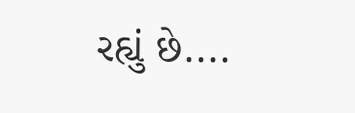રહ્યું છે....